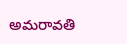అమరావతి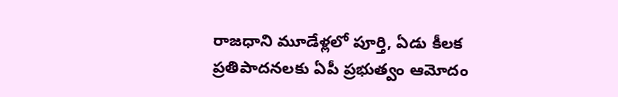రాజధాని మూడేళ్లలో పూర్తి, ఏడు కీలక ప్రతిపాదనలకు ఏపీ ప్రభుత్వం ఆమోదం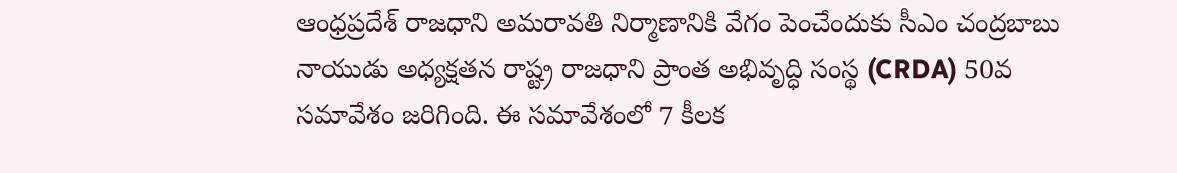ఆంధ్రప్రదేశ్ రాజధాని అమరావతి నిర్మాణానికి వేగం పెంచేందుకు సీఎం చంద్రబాబు నాయుడు అధ్యక్షతన రాష్ట్ర రాజధాని ప్రాంత అభివృద్ధి సంస్థ (CRDA) 50వ సమావేశం జరిగింది. ఈ సమావేశంలో 7 కీలక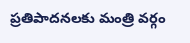ప్రతిపాదనలకు మంత్రి వర్గం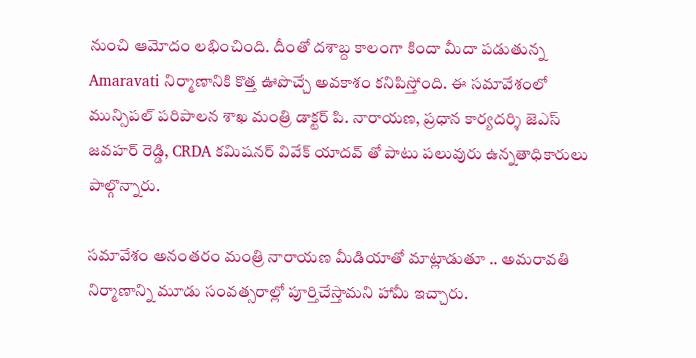నుంచి ఆమోదం లభించింది. దీంతో దశాబ్ద కాలంగా కిందా మీదా పడుతున్న Amaravati నిర్మాణానికి కొత్త ఊపొచ్చే అవకాశం కనిపిస్తోంది. ఈ సమావేశంలో మున్సిపల్ పరిపాలన శాఖ మంత్రి డాక్టర్ పి. నారాయణ, ప్రధాన కార్యదర్శి జెఎస్ జవహర్ రెడ్డి, CRDA కమిషనర్ వివేక్ యాదవ్ తో పాటు పలువురు ఉన్నతాధికారులు పాల్గొన్నారు.

సమావేశం అనంతరం మంత్రి నారాయణ మీడియాతో మాట్లాడుతూ .. అమరావతి నిర్మాణాన్ని మూడు సంవత్సరాల్లో పూర్తిచేస్తామని హామీ ఇచ్చారు.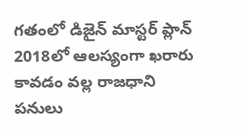గతంలో డిజైన్ మాస్టర్ ప్లాన్ 2018లో ఆలస్యంగా ఖరారు కావడం వల్ల రాజధాని పనులు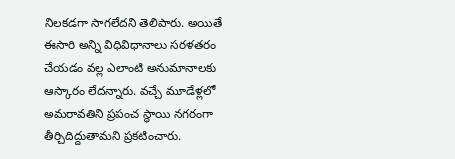నిలకడగా సాగలేదని తెలిపారు. అయితే ఈసారి అన్ని విధివిధానాలు సరళతరం చేయడం వల్ల ఎలాంటి అనుమానాలకు ఆస్కారం లేదన్నారు. వచ్చే మూడేళ్లలో అమరావతిని ప్రపంచ స్థాయి నగరంగా తీర్చిదిద్దుతామని ప్రకటించారు.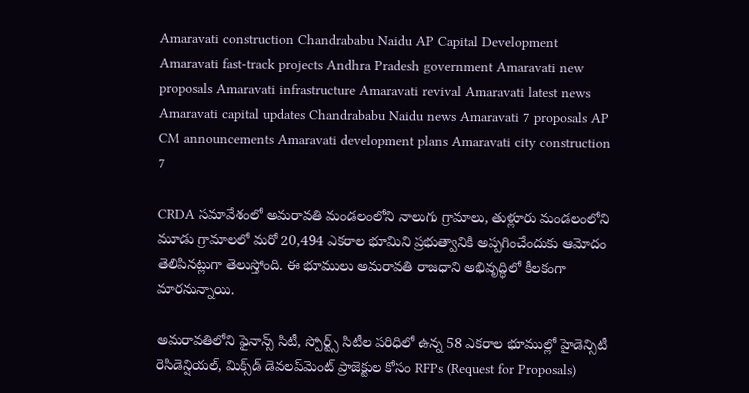Amaravati construction Chandrababu Naidu AP Capital Development Amaravati fast-track projects Andhra Pradesh government Amaravati new proposals Amaravati infrastructure Amaravati revival Amaravati latest news Amaravati capital updates Chandrababu Naidu news Amaravati 7 proposals AP CM announcements Amaravati development plans Amaravati city construction 7

CRDA సమావేశంలో అమరావతి మండలంలోని నాలుగు గ్రామాలు, తుళ్లూరు మండలంలోని మూడు గ్రామాలలో మరో 20,494 ఎకరాల భూమిని ప్రభుత్వానికి అప్పగించేందుకు ఆమోదం తెలిపినట్లుగా తెలుస్తోంది. ఈ భూములు అమరావతి రాజధాని అభివృద్ధిలో కీలకంగా మారనున్నాయి.

అమరావతిలోని ఫైనాన్స్ సిటీ, స్పోర్ట్స్ సిటీల పరిధిలో ఉన్న 58 ఎకరాల భూముల్లో హైడెన్సిటీ రెసిడెన్షియల్, మిక్స్‌డ్ డెవలప్‌మెంట్ ప్రాజెక్టుల కోసం RFPs (Request for Proposals)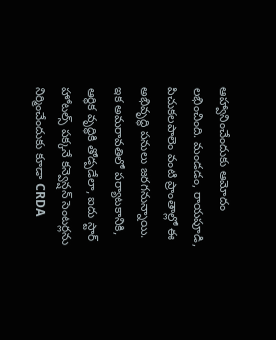ఆహ్వానించేందుకు ఆమోదం లభించింది. మండడం, రాయపూడి, పిచుకలపాలెం వంటి ప్రాంతాల్లో ఈ అభివృద్ధి పనులు జరగనున్నాయి. ఇక అమరావతిలో పర్యాటకానికి, ఆర్థిక వృద్ధికి తోడ్పడేలా, ఐదు స్టార్ హోటల్స్ పక్కనే కన్వెన్షన్ సెంటర్లను నిర్మించేందుకు కూడా CRDA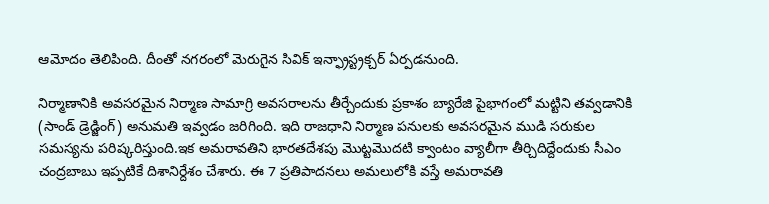ఆమోదం తెలిపింది. దీంతో నగరంలో మెరుగైన సివిక్ ఇన్ఫ్రాస్ట్రక్చర్ ఏర్పడనుంది.

నిర్మాణానికి అవసరమైన నిర్మాణ సామాగ్రి అవసరాలను తీర్చేందుకు ప్రకాశం బ్యారేజి పైభాగంలో మట్టిని తవ్వడానికి (సాండ్ డ్రెడ్జింగ్) అనుమతి ఇవ్వడం జరిగింది. ఇది రాజధాని నిర్మాణ పనులకు అవసరమైన ముడి సరుకుల సమస్యను పరిష్కరిస్తుంది.ఇక అమరావతిని భారతదేశపు మొట్టమొదటి క్వాంటం వ్యాలీగా తీర్చిదిద్దేందుకు సీఎం చంద్రబాబు ఇప్పటికే దిశానిర్దేశం చేశారు. ఈ 7 ప్రతిపాదనలు అమలులోకి వస్తే అమరావతి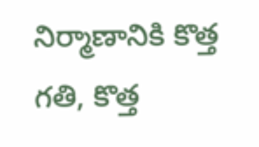నిర్మాణానికి కొత్త గతి, కొత్త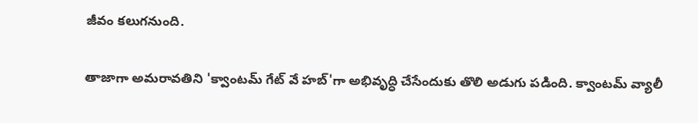జీవం కలుగనుంది.

తాజాగా అమరావతిని 'క్వాంటమ్ గేట్ వే హబ్'గా అభివృద్ధి చేసేందుకు తొలి అడుగు పడింది. క్వాంటమ్ వ్యాలీ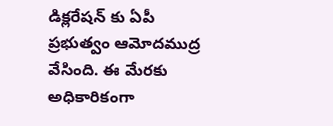డిక్లరేషన్ కు ఏపీ ప్రభుత్వం ఆమోదముద్ర వేసింది. ఈ మేరకు అధికారికంగా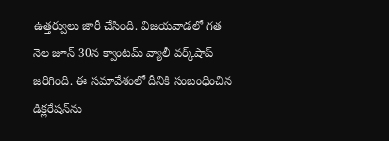ఉత్తర్వులు జారీ చేసింది. విజయవాడలో గత నెల జూన్ 30న క్వాంటమ్ వ్యాలీ వర్క్‌షాప్‌ జరిగింది. ఈ సమావేశంలో దీనికి సంబంధించిన డిక్లరేషన్‌ను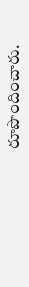రూపొందించారు.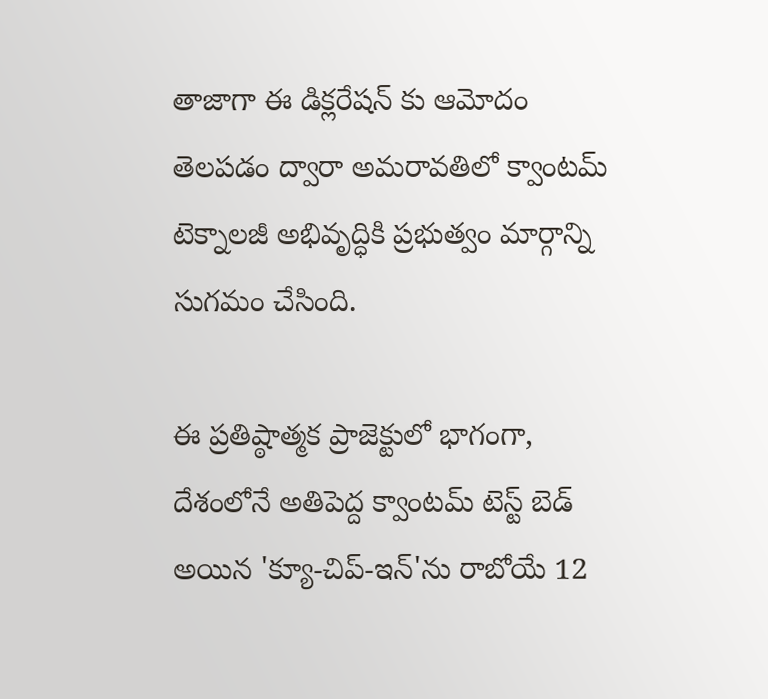తాజాగా ఈ డిక్లరేషన్ కు ఆమోదం తెలపడం ద్వారా అమరావతిలో క్వాంటమ్ టెక్నాలజీ అభివృద్ధికి ప్రభుత్వం మార్గాన్ని సుగమం చేసింది.

ఈ ప్రతిష్ఠాత్మక ప్రాజెక్టులో భాగంగా, దేశంలోనే అతిపెద్ద క్వాంటమ్ టెస్ట్ బెడ్ అయిన 'క్యూ-చిప్-ఇన్'ను రాబోయే 12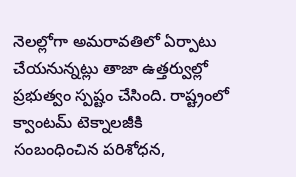నెలల్లోగా అమరావతిలో ఏర్పాటు చేయనున్నట్లు తాజా ఉత్తర్వుల్లో ప్రభుత్వం స్పష్టం చేసింది. రాష్ట్రంలో క్వాంటమ్ టెక్నాలజీకి సంబంధించిన పరిశోధన,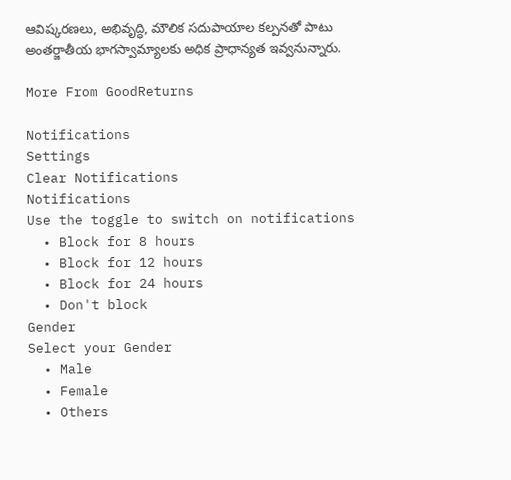ఆవిష్కరణలు, అభివృద్ధి, మౌలిక సదుపాయాల కల్పనతో పాటు అంతర్జాతీయ భాగస్వామ్యాలకు అధిక ప్రాధాన్యత ఇవ్వనున్నారు.

More From GoodReturns

Notifications
Settings
Clear Notifications
Notifications
Use the toggle to switch on notifications
  • Block for 8 hours
  • Block for 12 hours
  • Block for 24 hours
  • Don't block
Gender
Select your Gender
  • Male
  • Female
  • Others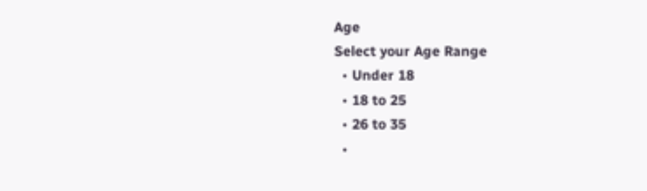Age
Select your Age Range
  • Under 18
  • 18 to 25
  • 26 to 35
  •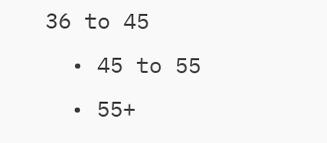36 to 45
  • 45 to 55
  • 55+